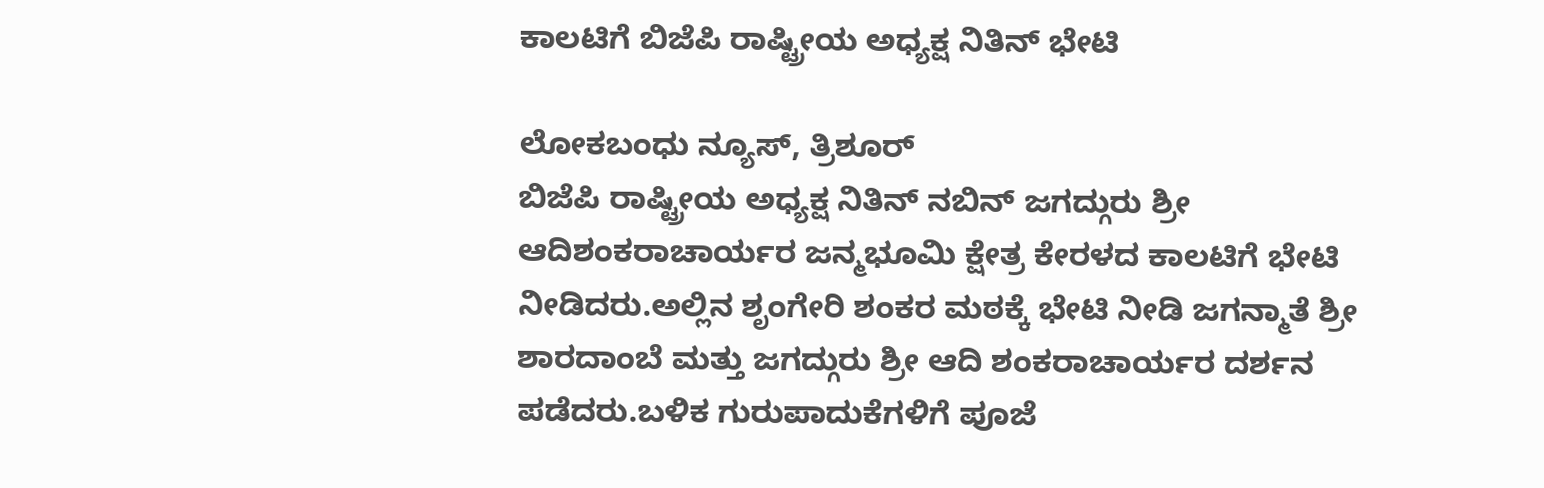ಕಾಲಟಿಗೆ ಬಿಜೆಪಿ ರಾಷ್ಟ್ರೀಯ ಅಧ್ಯಕ್ಷ ನಿತಿನ್ ಭೇಟಿ

ಲೋಕಬಂಧು ನ್ಯೂಸ್, ತ್ರಿಶೂರ್
ಬಿಜೆಪಿ ರಾಷ್ಟ್ರೀಯ ಅಧ್ಯಕ್ಷ ನಿತಿನ್ ನಬಿನ್ ಜಗದ್ಗುರು ಶ್ರೀ ಆದಿಶಂಕರಾಚಾರ್ಯರ ಜನ್ಮಭೂಮಿ ಕ್ಷೇತ್ರ ಕೇರಳದ ಕಾಲಟಿಗೆ ಭೇಟಿ ನೀಡಿದರು.ಅಲ್ಲಿನ ಶೃಂಗೇರಿ ಶಂಕರ ಮಠಕ್ಕೆ ಭೇಟಿ ನೀಡಿ ಜಗನ್ಮಾತೆ ಶ್ರೀ ಶಾರದಾಂಬೆ ಮತ್ತು ಜಗದ್ಗುರು ಶ್ರೀ ಆದಿ ಶಂಕರಾಚಾರ್ಯರ ದರ್ಶನ ಪಡೆದರು.ಬಳಿಕ ಗುರುಪಾದುಕೆಗಳಿಗೆ ಪೂಜೆ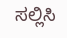ಸಲ್ಲಿಸಿ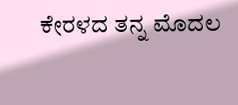ಕೇರಳದ ತನ್ನ ಮೊದಲ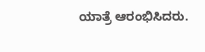ಯಾತ್ರೆ ಆರಂಭಿಸಿದರು.